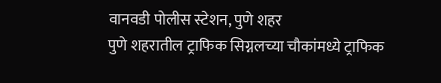वानवडी पोलीस स्टेशन, पुणे शहर
पुणे शहरातील ट्राफिक सिग्नलच्या चौकांमध्ये ट्राफिक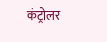कंट्रोलर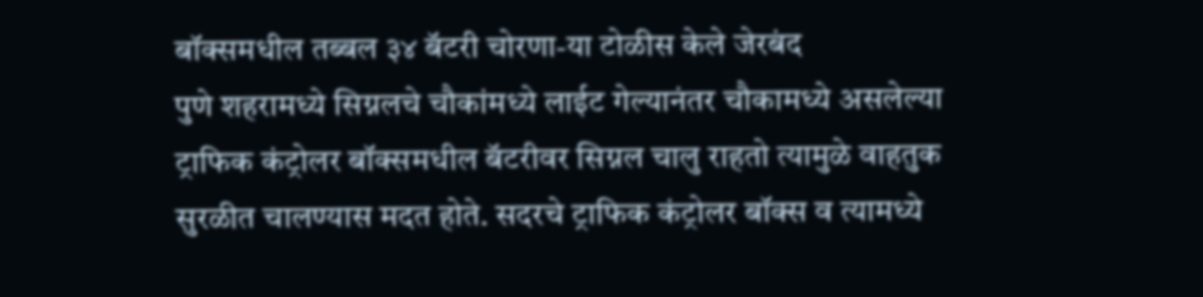बॉक्समधील तब्बल ३४ बॅटरी चोरणा-या टोळीस केले जेरबंद
पुणे शहरामध्ये सिग्नलचे चौकांमध्ये लाईट गेल्यानंतर चौकामध्ये असलेल्या ट्राफिक कंट्रोलर बॉक्समधील बॅटरीवर सिग्नल चालु राहतो त्यामुळे वाहतुक सुरळीत चालण्यास मदत होते. सदरचे ट्राफिक कंट्रोलर बॉक्स व त्यामध्ये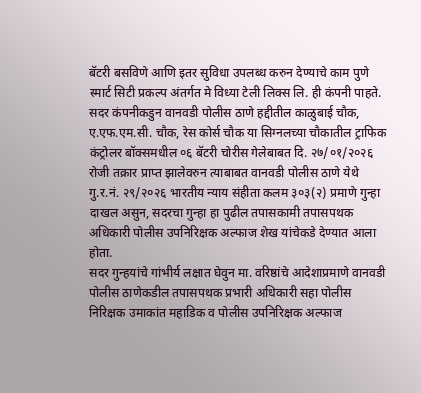बॅटरी बसविणे आणि इतर सुविधा उपलब्ध करुन देण्याचे काम पुणे स्मार्ट सिटी प्रकल्प अंतर्गत मे विध्या टेली लिक्स लि. ही कंपनी पाहते. सदर कंपनीकडुन वानवडी पोलीस ठाणे हद्दीतील काळुबाई चौक, ए.एफ.एम.सी. चौक, रेस कोर्स चौक या सिग्नलच्या चौकातील ट्राफिक कंट्रोलर बॉक्समधील ०६ बॅटरी चोरीस गेलेबाबत दि. २७/०१/२०२६ रोजी तक्रार प्राप्त झालेवरुन त्याबाबत वानवडी पोलीस ठाणे येथे गु.र.नं. २९/२०२६ भारतीय न्याय संहीता कलम ३०३(२) प्रमाणे गुन्हा दाखल असुन, सदरचा गुन्हा हा पुढील तपासकामी तपासपथक अधिकारी पोलीस उपनिरिक्षक अल्फाज शेख यांचेकडे देण्यात आला होता.
सदर गुन्हयांचे गांभीर्य लक्षात घेवुन मा. वरिष्ठांचे आदेशाप्रमाणे वानवडी पोलीस ठाणेकडील तपासपथक प्रभारी अधिकारी सहा पोलीस निरिक्षक उमाकांत महाडिक व पोलीस उपनिरिक्षक अल्फाज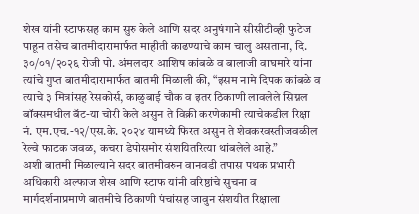शेख यांनी स्टाफसह काम सुरु केले आणि सदर अनुषंगाने सीसीटीव्ही फुटेज पाहून तसेच बातमीदारामार्फत माहीती काढण्याचे काम चालु असताना, दि. ३०/०१/२०२६ रोजी पो. अंमलदार आशिष कांबळे व बालाजी वाघमारे यांना त्यांचे गुप्त बातमीदारामार्फत बातमी मिळाली की, “इसम नामे दिपक कांबळे व त्याचे ३ मित्रांसह रेसकोर्स, काळुबाई चौक व इतर ठिकाणी लावलेले सिग्नल बॉक्समधील बॅट-या चोरी केले असुन ते विक्री करणेकामी त्याचेकडील रिक्षा नं. एम.एच.-१२/एस.के. २०२४ यामध्ये फिरत असुन ते शेवकरवस्तीजवळील रेल्वे फाटक जवळ, कचरा डेपोसमोर संशयितरित्या थांबलेले आहे.”
अशी बातमी मिळाल्याने सदर बातमीवरुन वानवडी तपास पथक प्रभारी अधिकारी अल्फाज शेख आणि स्टाफ यांनी वरिष्ठांचे सुचना व मार्गदर्शनाप्रमाणे बातमीचे ठिकाणी पंचांसह जावुन संशयीत रिक्षाला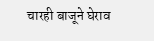चारही बाजूने घेराव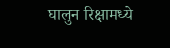घालुन रिक्षामध्ये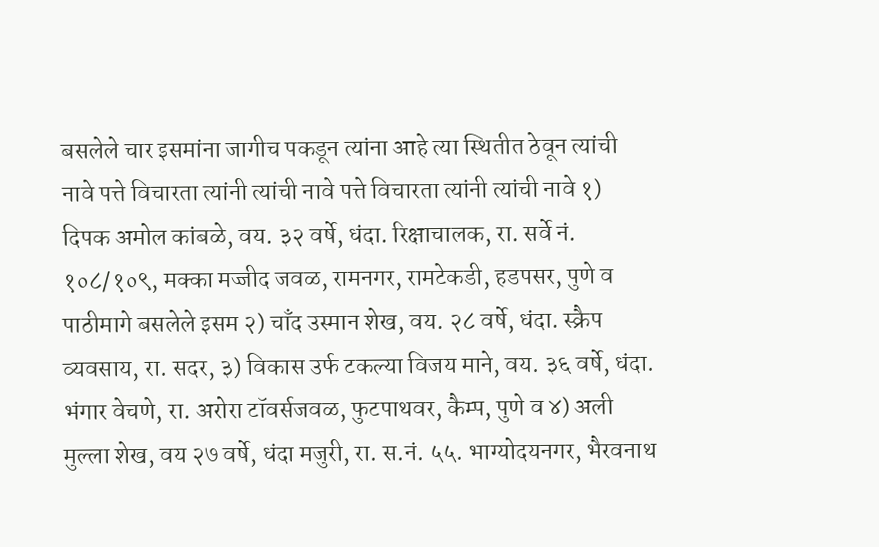बसलेले चार इसमांना जागीच पकडून त्यांना आहे त्या स्थितीत ठेवून त्यांची नावे पत्ते विचारता त्यांनी त्यांची नावे पत्ते विचारता त्यांनी त्यांची नावे १) दिपक अमोल कांबळे, वय. ३२ वर्षे, धंदा. रिक्षाचालक, रा. सर्वे नं. १०८/१०९, मक्का मज्जीद जवळ, रामनगर, रामटेकडी, हडपसर, पुणे व पाठीमागे बसलेले इसम २) चाँद उस्मान शेख, वय. २८ वर्षे, धंदा. स्क्रैप व्यवसाय, रा. सदर, ३) विकास उर्फ टकल्या विजय माने, वय. ३६ वर्षे, धंदा. भंगार वेचणे, रा. अरोरा टॉवर्सजवळ, फुटपाथवर, कैम्प, पुणे व ४) अली मुल्ला शेख, वय २७ वर्षे, धंदा मजुरी, रा. स.नं. ५५. भाग्योदयनगर, भैरवनाथ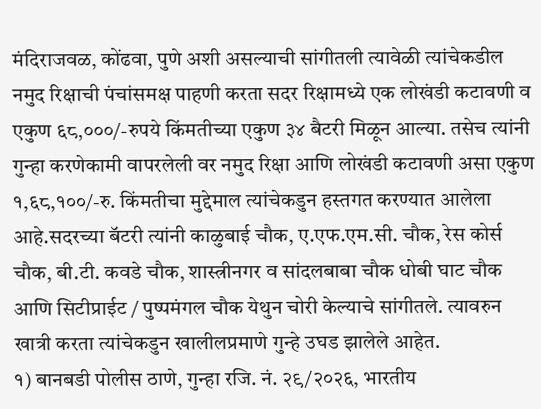मंदिराजवळ, कोंढवा, पुणे अशी असल्याची सांगीतली त्यावेळी त्यांचेकडील नमुद रिक्षाची पंचांसमक्ष पाहणी करता सदर रिक्षामध्ये एक लोखंडी कटावणी व एकुण ६८,०००/-रुपये किंमतीच्या एकुण ३४ बैटरी मिळून आल्या. तसेच त्यांनी गुन्हा करणेकामी वापरलेली वर नमुद रिक्षा आणि लोखंडी कटावणी असा एकुण १,६८,१००/-रु. किंमतीचा मुद्देमाल त्यांचेकडुन हस्तगत करण्यात आलेला आहे.सदरच्या बॅटरी त्यांनी काळुबाई चौक, ए.एफ.एम.सी. चौक, रेस कोर्स चौक, बी.टी. कवडे चौक, शास्त्रीनगर व सांदलबाबा चौक धोबी घाट चौक आणि सिटीप्राईट / पुष्पमंगल चौक येथुन चोरी केल्याचे सांगीतले. त्यावरुन खात्री करता त्यांचेकडुन खालीलप्रमाणे गुन्हे उघड झालेले आहेत.
१) बानबडी पोलीस ठाणे, गुन्हा रजि. नं. २९/२०२६, भारतीय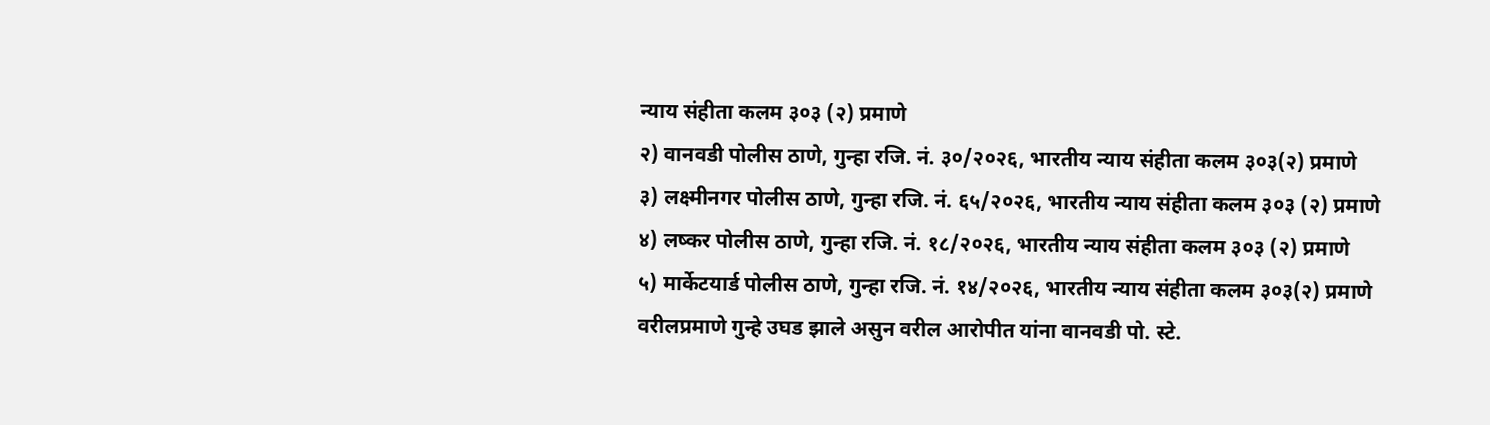न्याय संहीता कलम ३०३ (२) प्रमाणे
२) वानवडी पोलीस ठाणे, गुन्हा रजि. नं. ३०/२०२६, भारतीय न्याय संहीता कलम ३०३(२) प्रमाणे
३) लक्ष्मीनगर पोलीस ठाणे, गुन्हा रजि. नं. ६५/२०२६, भारतीय न्याय संहीता कलम ३०३ (२) प्रमाणे
४) लष्कर पोलीस ठाणे, गुन्हा रजि. नं. १८/२०२६, भारतीय न्याय संहीता कलम ३०३ (२) प्रमाणे
५) मार्केटयार्ड पोलीस ठाणे, गुन्हा रजि. नं. १४/२०२६, भारतीय न्याय संहीता कलम ३०३(२) प्रमाणे
वरीलप्रमाणे गुन्हे उघड झाले असुन वरील आरोपीत यांना वानवडी पो. स्टे.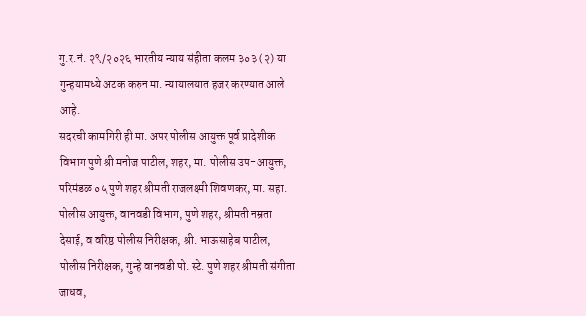गु.र.नं. २९/२०२६ भारतीय न्याय संहीता कलम ३०३ (२) या गुन्हयामध्ये अटक करुन मा. न्यायालयात हजर करण्यात आले आहे.
सदरची कामगिरी ही मा. अपर पोलीस आयुक्त पूर्व प्रादेशीक विभाग पुणे श्री मनोज पाटील, शहर, मा. पोलीस उप-आयुक्त, परिमंडळ ०५ पुणे शहर श्रीमती राजलक्ष्मी शिवणकर, मा. सहा. पोलीस आयुक्त, वानवडी विभाग, पुणे शहर, श्रीमती नम्रता देसाई, व वरिष्ठ पोलीस निरीक्षक, श्री. भाऊसाहेब पाटील, पोलीस निरीक्षक, गुन्हे वानवडी पो. स्टे. पुणे शहर श्रीमती संगीता जाधव,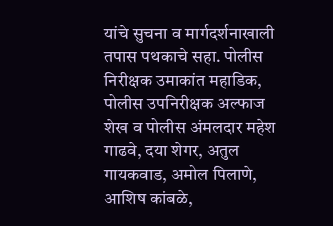यांचे सुचना व मार्गदर्शनाखाली तपास पथकाचे सहा. पोलीस निरीक्षक उमाकांत महाडिक, पोलीस उपनिरीक्षक अल्फाज शेख व पोलीस अंमलदार महेश गाढवे, दया शेगर, अतुल गायकवाड, अमोल पिलाणे, आशिष कांबळे,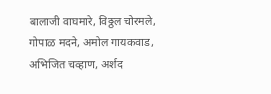बालाजी वाघमारे, विठ्ठल चोरमले, गोपाळ मदने, अमोल गायकवाड, अभिजित चव्हाण, अर्शद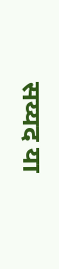सय्यद या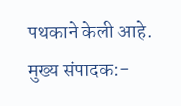पथकाने केली आहे.
मुख्य संपादक:-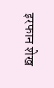इरफान शेख